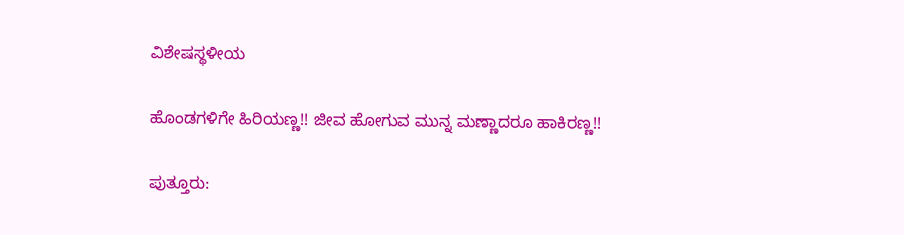ವಿಶೇಷಸ್ಥಳೀಯ

ಹೊಂಡಗಳಿಗೇ ಹಿರಿಯಣ್ಣ!! ಜೀವ ಹೋಗುವ ಮುನ್ನ ಮಣ್ಣಾದರೂ ಹಾಕಿರಣ್ಣ!!

ಪುತ್ತೂರು: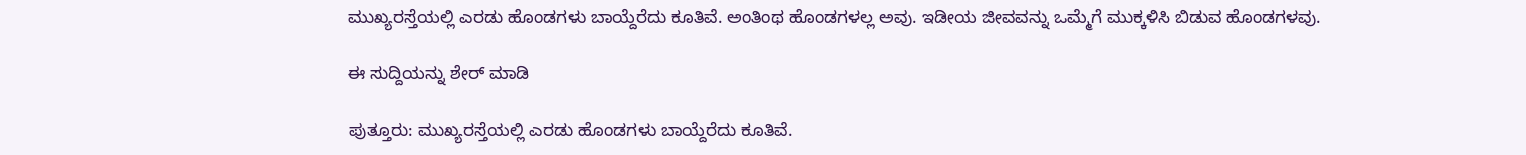ಮುಖ್ಯರಸ್ತೆಯಲ್ಲಿ ಎರಡು ಹೊಂಡಗಳು ಬಾಯ್ದೆರೆದು ಕೂತಿವೆ. ಅಂತಿಂಥ ಹೊಂಡಗಳಲ್ಲ ಅವು. ಇಡೀಯ ಜೀವವನ್ನು ಒಮ್ಮೆಗೆ ಮುಕ್ಕಳಿಸಿ ಬಿಡುವ ಹೊಂಡಗಳವು.

ಈ ಸುದ್ದಿಯನ್ನು ಶೇರ್ ಮಾಡಿ

ಪುತ್ತೂರು: ಮುಖ್ಯರಸ್ತೆಯಲ್ಲಿ ಎರಡು ಹೊಂಡಗಳು ಬಾಯ್ದೆರೆದು ಕೂತಿವೆ.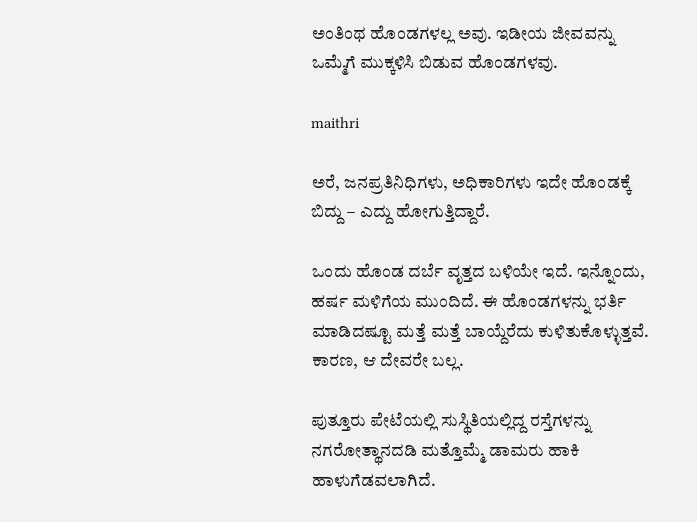ಅಂತಿಂಥ ಹೊಂಡಗಳಲ್ಲ ಅವು. ಇಡೀಯ ಜೀವವನ್ನು ಒಮ್ಮೆಗೆ ಮುಕ್ಕಳಿಸಿ ಬಿಡುವ ಹೊಂಡಗಳವು.

maithri

ಅರೆ, ಜನಪ್ರತಿನಿಧಿಗಳು, ಅಧಿಕಾರಿಗಳು ಇದೇ ಹೊಂಡಕ್ಕೆ ಬಿದ್ದು – ಎದ್ದು ಹೋಗುತ್ತಿದ್ದಾರೆ.

ಒಂದು ಹೊಂಡ ದರ್ಬೆ ವೃತ್ತದ ಬಳಿಯೇ ಇದೆ. ಇನ್ನೊಂದು, ಹರ್ಷ ಮಳಿಗೆಯ ಮುಂದಿದೆ. ಈ ಹೊಂಡಗಳನ್ನು ಭರ್ತಿ ಮಾಡಿದಷ್ಟೂ ಮತ್ತೆ ಮತ್ತೆ ಬಾಯ್ದೆರೆದು ಕುಳಿತುಕೊಳ್ಳುತ್ತವೆ. ಕಾರಣ, ಆ ದೇವರೇ ಬಲ್ಲ.

ಪುತ್ತೂರು ಪೇಟೆಯಲ್ಲಿ ಸುಸ್ಥಿತಿಯಲ್ಲಿದ್ದ ರಸ್ತೆಗಳನ್ನು ನಗರೋತ್ಥಾನದಡಿ ಮತ್ತೊಮ್ಮೆ ಡಾಮರು ಹಾಕಿ ಹಾಳುಗೆಡವಲಾಗಿದೆ.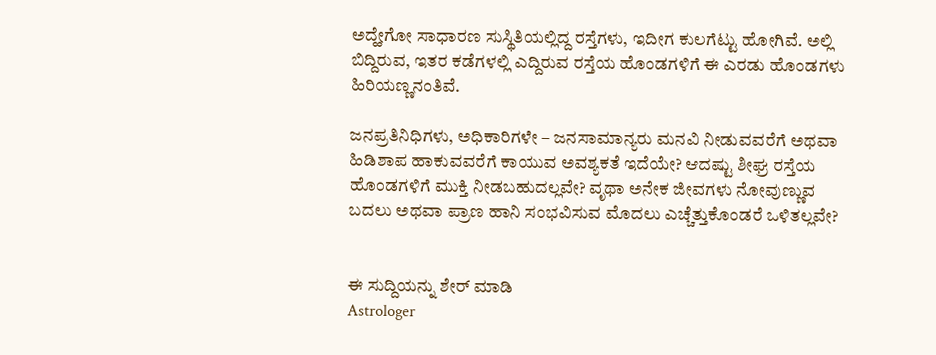ಅದ್ಹೇಗೋ ಸಾಧಾರಣ ಸುಸ್ಥಿತಿಯಲ್ಲಿದ್ದ ರಸ್ತೆಗಳು, ಇದೀಗ ಕುಲಗೆಟ್ಟು ಹೋಗಿವೆ. ಅಲ್ಲಿ ಬಿದ್ದಿರುವ, ಇತರ ಕಡೆಗಳಲ್ಲಿ ಎದ್ದಿರುವ ರಸ್ತೆಯ ಹೊಂಡಗಳಿಗೆ ಈ ಎರಡು ಹೊಂಡಗಳು ಹಿರಿಯಣ್ಣನಂತಿವೆ.

ಜನಪ್ರತಿನಿಧಿಗಳು, ಅಧಿಕಾರಿಗಳೇ – ಜನಸಾಮಾನ್ಯರು ಮನವಿ ನೀಡುವವರೆಗೆ ಅಥವಾ ಹಿಡಿಶಾಪ ಹಾಕುವವರೆಗೆ ಕಾಯುವ ಅವಶ್ಯಕತೆ ಇದೆಯೇ? ಆದಷ್ಟು ಶೀಘ್ರ ರಸ್ತೆಯ ಹೊಂಡಗಳಿಗೆ ಮುಕ್ತಿ ನೀಡಬಹುದಲ್ಲವೇ? ವೃಥಾ ಅನೇಕ ಜೀವಗಳು ನೋವುಣ್ಣುವ ಬದಲು ಅಥವಾ ಪ್ರಾಣ ಹಾನಿ ಸಂಭವಿಸುವ ಮೊದಲು ಎಚ್ಚೆತ್ತುಕೊಂಡರೆ ಒಳಿತಲ್ಲವೇ?


ಈ ಸುದ್ದಿಯನ್ನು ಶೇರ್ ಮಾಡಿ
Astrologer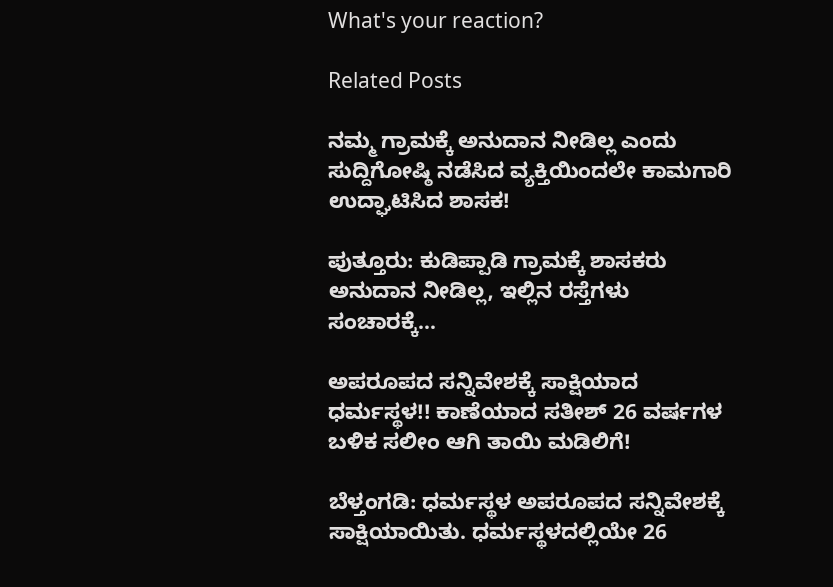What's your reaction?

Related Posts

ನಮ್ಮ ಗ್ರಾಮಕ್ಕೆ ಅನುದಾನ ನೀಡಿಲ್ಲ ಎಂದು ಸುದ್ದಿಗೋಷ್ಠಿ ನಡೆಸಿದ ವ್ಯಕ್ತಿಯಿಂದಲೇ ಕಾಮಗಾರಿ ಉದ್ಘಾಟಿಸಿದ ಶಾಸಕ!

ಪುತ್ತೂರು: ಕುಡಿಪ್ಪಾಡಿ ಗ್ರಾಮಕ್ಕೆ ಶಾಸಕರು ಅನುದಾನ ನೀಡಿಲ್ಲ, ಇಲ್ಲಿನ ರಸ್ತೆಗಳು ಸಂಚಾರಕ್ಕೆ…

ಅಪರೂಪದ ಸನ್ನಿವೇಶಕ್ಕೆ ಸಾಕ್ಷಿಯಾದ ಧರ್ಮಸ್ಥಳ!! ಕಾಣೆಯಾದ ಸತೀಶ್ 26 ವರ್ಷಗಳ ಬಳಿಕ ಸಲೀಂ ಆಗಿ ತಾಯಿ ಮಡಿಲಿಗೆ!

ಬೆಳ್ತಂಗಡಿ: ಧರ್ಮಸ್ಥಳ ಅಪರೂಪದ ಸನ್ನಿವೇಶಕ್ಕೆ ಸಾಕ್ಷಿಯಾಯಿತು. ಧರ್ಮಸ್ಥಳದಲ್ಲಿಯೇ 26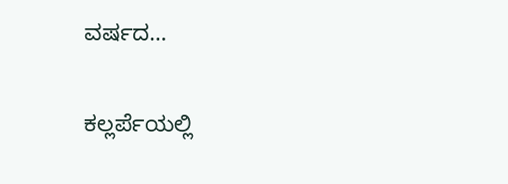ವರ್ಷದ…

ಕಲ್ಲರ್ಪೆಯಲ್ಲಿ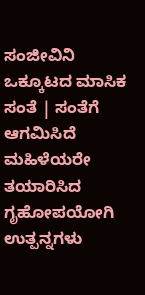ಸಂಜೀವಿನಿ ಒಕ್ಕೂಟದ ಮಾಸಿಕ ಸಂತೆ | ಸಂತೆಗೆ ಆಗಮಿಸಿದೆ ಮಹಿಳೆಯರೇ ತಯಾರಿಸಿದ ಗೃಹೋಪಯೋಗಿ ಉತ್ಪನ್ನಗಳು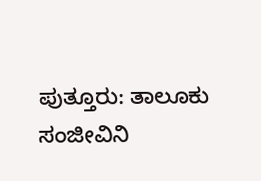ಪುತ್ತೂರು: ತಾಲೂಕು ಸಂಜೀವಿನಿ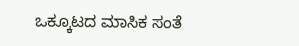ಒಕ್ಕೂಟದ ಮಾಸಿಕ ಸಂತೆ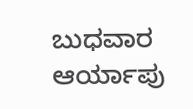ಬುಧವಾರ ಆರ್ಯಾಪು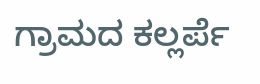ಗ್ರಾಮದ ಕಲ್ಲರ್ಪೆ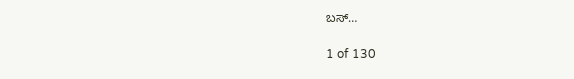ಬಸ್…

1 of 130